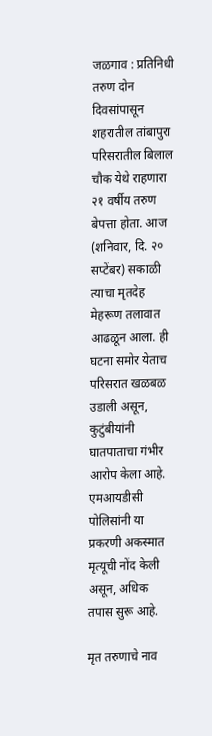जळगाव : प्रतिनिधी
तरुण दोन दिवसांपासून शहरातील तांबापुरा परिसरातील बिलाल चौक येथे राहणारा २१ वर्षीय तरुण बेपत्ता होता. आज (शनिवार, दि. २० सप्टेंबर) सकाळी त्याचा मृतदेह मेहरूण तलावात आढळून आला. ही घटना समोर येताच परिसरात खळबळ उडाली असून, कुटुंबीयांनी घातपाताचा गंभीर आरोप केला आहे. एमआयडीसी पोलिसांनी या प्रकरणी अकस्मात मृत्यूची नोंद केली असून, अधिक तपास सुरू आहे.

मृत तरुणाचे नाव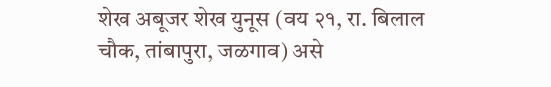शेख अबूजर शेख युनूस (वय २१, रा. बिलाल चौक, तांबापुरा, जळगाव) असे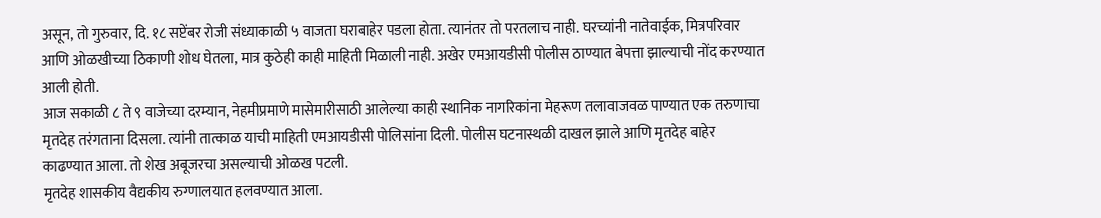असून, तो गुरुवार, दि. १८ सप्टेंबर रोजी संध्याकाळी ५ वाजता घराबाहेर पडला होता. त्यानंतर तो परतलाच नाही. घरच्यांनी नातेवाईक, मित्रपरिवार आणि ओळखीच्या ठिकाणी शोध घेतला, मात्र कुठेही काही माहिती मिळाली नाही. अखेर एमआयडीसी पोलीस ठाण्यात बेपत्ता झाल्याची नोंद करण्यात आली होती.
आज सकाळी ८ ते ९ वाजेच्या दरम्यान, नेहमीप्रमाणे मासेमारीसाठी आलेल्या काही स्थानिक नागरिकांना मेहरूण तलावाजवळ पाण्यात एक तरुणाचा मृतदेह तरंगताना दिसला. त्यांनी तात्काळ याची माहिती एमआयडीसी पोलिसांना दिली. पोलीस घटनास्थळी दाखल झाले आणि मृतदेह बाहेर काढण्यात आला. तो शेख अबूजरचा असल्याची ओळख पटली.
मृतदेह शासकीय वैद्यकीय रुग्णालयात हलवण्यात आला.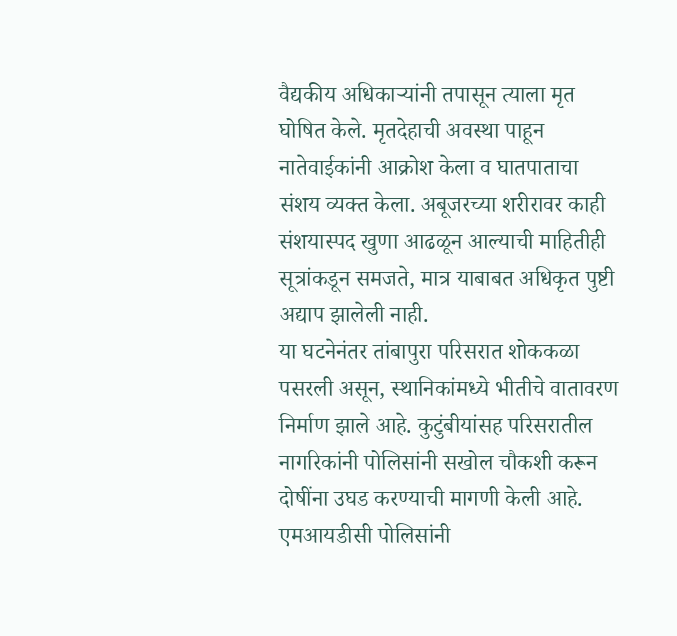वैद्यकीय अधिकाऱ्यांनी तपासून त्याला मृत घोषित केले. मृतदेहाची अवस्था पाहून नातेवाईकांनी आक्रोश केला व घातपाताचा संशय व्यक्त केला. अबूजरच्या शरीरावर काही संशयास्पद खुणा आढळून आल्याची माहितीही सूत्रांकडून समजते, मात्र याबाबत अधिकृत पुष्टी अद्याप झालेली नाही.
या घटनेनंतर तांबापुरा परिसरात शोककळा पसरली असून, स्थानिकांमध्ये भीतीचे वातावरण निर्माण झाले आहे. कुटुंबीयांसह परिसरातील नागरिकांनी पोलिसांनी सखोल चौकशी करून दोषींना उघड करण्याची मागणी केली आहे.
एमआयडीसी पोलिसांनी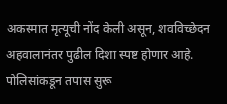अकस्मात मृत्यूची नोंद केली असून, शवविच्छेदन अहवालानंतर पुढील दिशा स्पष्ट होणार आहे. पोलिसांकडून तपास सुरू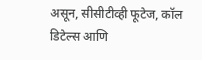असून, सीसीटीव्ही फूटेज, कॉल डिटेल्स आणि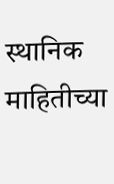स्थानिक माहितीच्या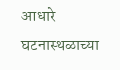आधारे घटनास्थळाच्या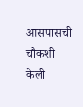आसपासची चौकशी केली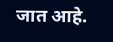जात आहे.